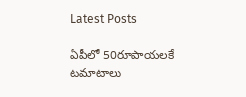Latest Posts

ఏపీలో 50రూపాయలకే టమాటాలు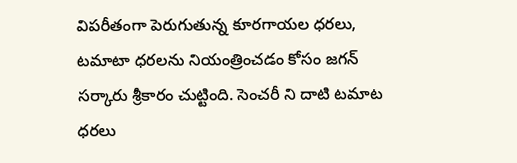విపరీతంగా పెరుగుతున్న కూరగాయల ధరలు, టమాటా ధరలను నియంత్రించడం కోసం జగన్ సర్కారు శ్రీకారం చుట్టింది. సెంచరీ ని దాటి టమాట ధరలు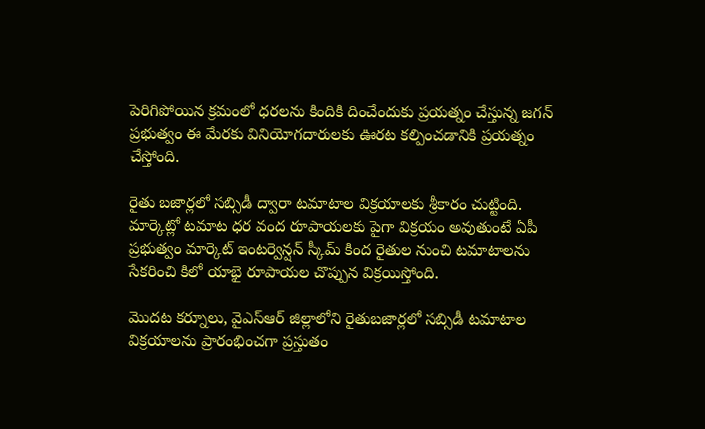పెరిగిపోయిన క్రమంలో ధరలను కిందికి దించేందుకు ప్రయత్నం చేస్తున్న జగన్ ప్రభుత్వం ఈ మేరకు వినియోగదారులకు ఊరట కల్పించడానికి ప్రయత్నం చేస్తోంది.

రైతు బజార్లలో సబ్సిడీ ద్వారా టమాటాల విక్రయాలకు శ్రీకారం చుట్టింది. మార్కెట్లో టమాట ధర వంద రూపాయలకు పైగా విక్రయం అవుతుంటే ఏపీ ప్రభుత్వం మార్కెట్ ఇంటర్వెన్షన్ స్కీమ్ కింద రైతుల నుంచి టమాటాలను సేకరించి కిలో యాభై రూపాయల చొప్పున విక్రయిస్తోంది.

మొదట కర్నూలు, వైఎస్ఆర్ జిల్లాలోని రైతుబజార్లలో సబ్సిడీ టమాటాల విక్రయాలను ప్రారంభించగా ప్రస్తుతం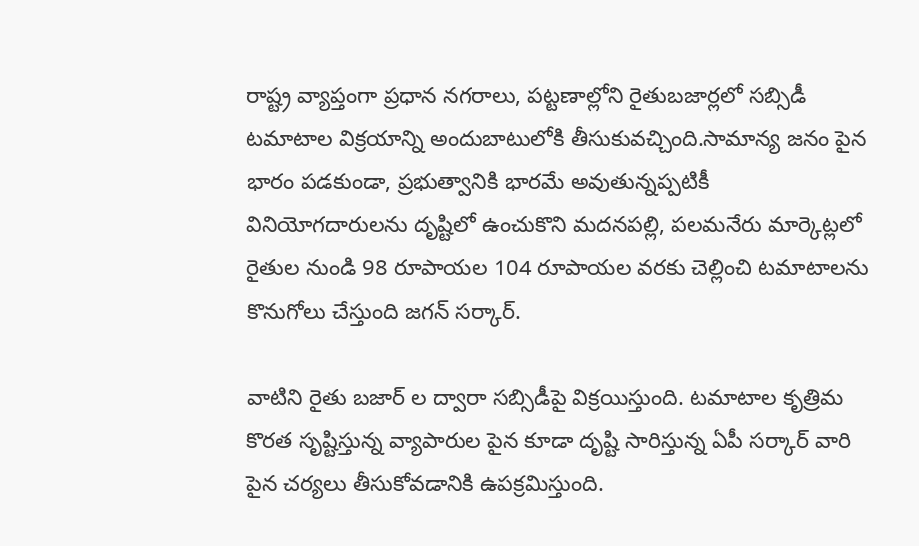రాష్ట్ర వ్యాప్తంగా ప్రధాన నగరాలు, పట్టణాల్లోని రైతుబజార్లలో సబ్సిడీ టమాటాల విక్రయాన్ని అందుబాటులోకి తీసుకువచ్చింది.సామాన్య జనం పైన భారం పడకుండా, ప్రభుత్వానికి భారమే అవుతున్నప్పటికీ వినియోగదారులను దృష్టిలో ఉంచుకొని మదనపల్లి, పలమనేరు మార్కెట్లలో రైతుల నుండి 98 రూపాయల 104 రూపాయల వరకు చెల్లించి టమాటాలను కొనుగోలు చేస్తుంది జగన్ సర్కార్.

వాటిని రైతు బజార్ ల ద్వారా సబ్సిడీపై విక్రయిస్తుంది. టమాటాల కృత్రిమ కొరత సృష్టిస్తున్న వ్యాపారుల పైన కూడా దృష్టి సారిస్తున్న ఏపీ సర్కార్ వారి పైన చర్యలు తీసుకోవడానికి ఉపక్రమిస్తుంది.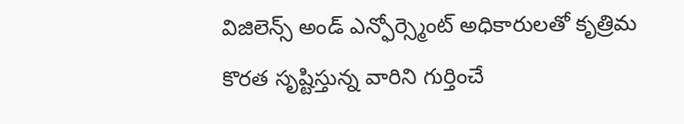విజిలెన్స్ అండ్ ఎన్ఫోర్స్మెంట్ అధికారులతో కృత్రిమ కొరత సృష్టిస్తున్న వారిని గుర్తించే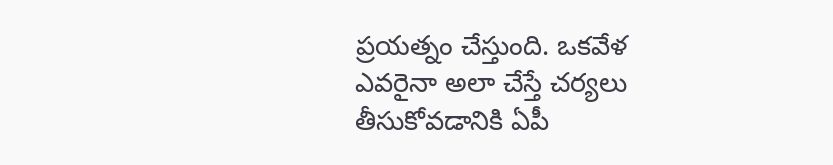ప్రయత్నం చేస్తుంది. ఒకవేళ ఎవరైనా అలా చేస్తే చర్యలు తీసుకోవడానికి ఏపీ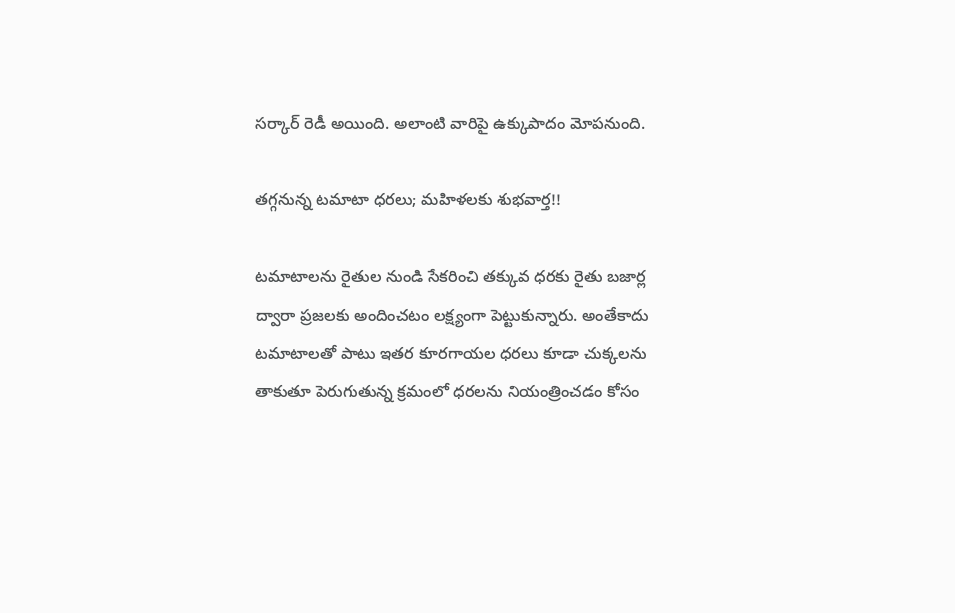సర్కార్ రెడీ అయింది. అలాంటి వారిపై ఉక్కుపాదం మోపనుంది.

తగ్గనున్న టమాటా ధరలు; మహిళలకు శుభవార్త!!

టమాటాలను రైతుల నుండి సేకరించి తక్కువ ధరకు రైతు బజార్ల ద్వారా ప్రజలకు అందించటం లక్ష్యంగా పెట్టుకున్నారు. అంతేకాదు టమాటాలతో పాటు ఇతర కూరగాయల ధరలు కూడా చుక్కలను తాకుతూ పెరుగుతున్న క్రమంలో ధరలను నియంత్రించడం కోసం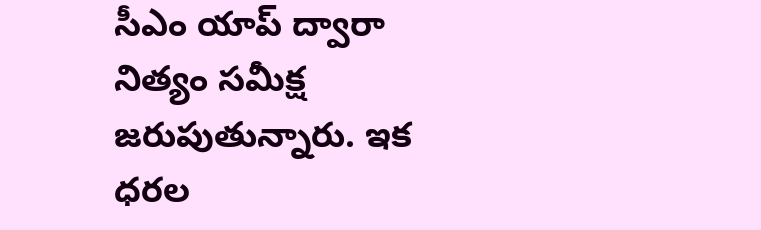సీఎం యాప్ ద్వారా నిత్యం సమీక్ష జరుపుతున్నారు. ఇక ధరల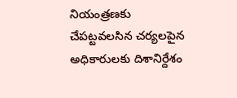నియంత్రణకు చేపట్టవలసిన చర్యలపైన అధికారులకు దిశానిర్దేశం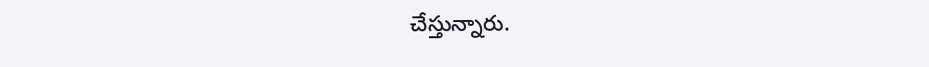చేస్తున్నారు.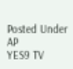Posted Under AP
YES9 TV